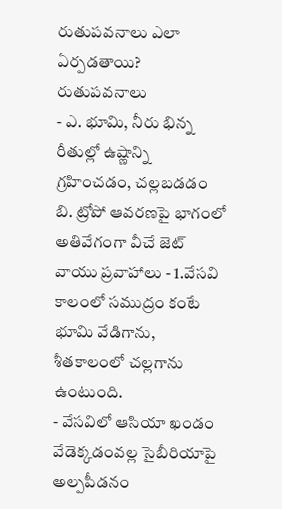రుతుపవనాలు ఎలా ఏర్పడతాయి?
రుతుపవనాలు
- ఎ. భూమి, నీరు భిన్న రీతుల్లో ఉష్ణాన్ని గ్రహించడం, చల్లబడడం
బి. ట్రోపో ఆవరణపై భాగంలో అతివేగంగా వీచే జెట్ వాయు ప్రవాహాలు - 1.వేసవి కాలంలో సముద్రం కంటే భూమి వేడిగాను, శీతకాలంలో చల్లగాను ఉంటుంది.
- వేసవిలో ఆసియా ఖండం వేడెక్కడంవల్ల సైబీరియాపై అల్పపీడనం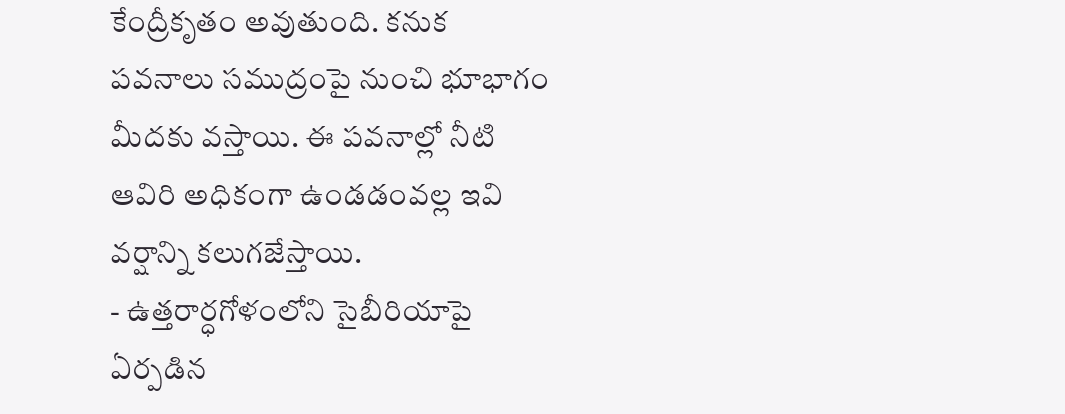కేంద్రీకృతం అవుతుంది. కనుక పవనాలు సముద్రంపై నుంచి భూభాగం మీదకు వస్తాయి. ఈ పవనాల్లో నీటి ఆవిరి అధికంగా ఉండడంవల్ల ఇవి వర్షాన్ని కలుగజేస్తాయి.
- ఉత్తరార్ధగోళంలోని సైబీరియాపై ఏర్పడిన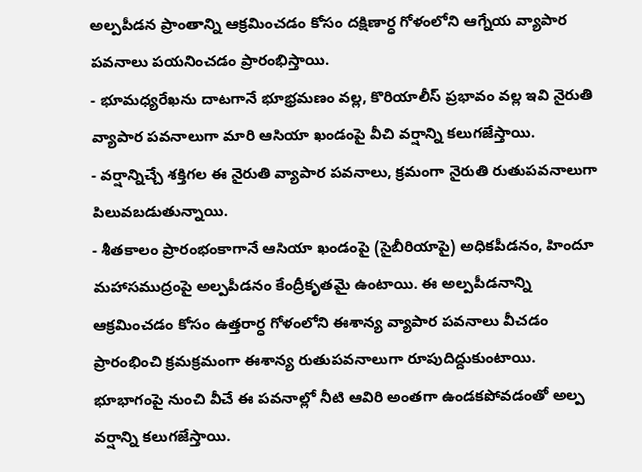అల్పపీడన ప్రాంతాన్ని ఆక్రమించడం కోసం దక్షిణార్ధ గోళంలోని ఆగ్నేయ వ్యాపార పవనాలు పయనించడం ప్రారంభిస్తాయి.
- భూమధ్యరేఖను దాటగానే భూభ్రమణం వల్ల, కొరియాలీస్ ప్రభావం వల్ల ఇవి నైరుతి వ్యాపార పవనాలుగా మారి ఆసియా ఖండంపై వీచి వర్షాన్ని కలుగజేస్తాయి.
- వర్షాన్నిచ్చే శక్తిగల ఈ నైరుతి వ్యాపార పవనాలు, క్రమంగా నైరుతి రుతుపవనాలుగా పిలువబడుతున్నాయి.
- శీతకాలం ప్రారంభంకాగానే ఆసియా ఖండంపై (సైబీరియాపై) అధికపీడనం, హిందూ మహాసముద్రంపై అల్పపీడనం కేంద్రీకృతమై ఉంటాయి. ఈ అల్పపీడనాన్ని ఆక్రమించడం కోసం ఉత్తరార్ధ గోళంలోని ఈశాన్య వ్యాపార పవనాలు వీచడం ప్రారంభించి క్రమక్రమంగా ఈశాన్య రుతుపవనాలుగా రూపుదిద్దుకుంటాయి. భూభాగంపై నుంచి వీచే ఈ పవనాల్లో నీటి ఆవిరి అంతగా ఉండకపోవడంతో అల్ప వర్షాన్ని కలుగజేస్తాయి.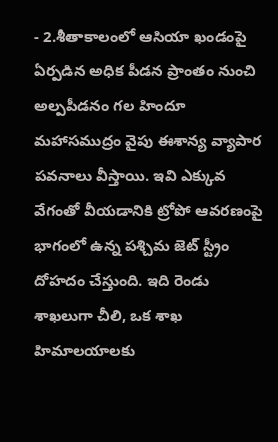- 2.శీతాకాలంలో ఆసియా ఖండంపై ఏర్పడిన అధిక పీడన ప్రాంతం నుంచి అల్పపీడనం గల హిందూ మహాసముద్రం వైపు ఈశాన్య వ్యాపార పవనాలు వీస్తాయి. ఇవి ఎక్కువ వేగంతో వీయడానికి ట్రోపో ఆవరణంపై భాగంలో ఉన్న పశ్చిమ జెట్ స్ట్రీం దోహదం చేస్తుంది. ఇది రెండు శాఖలుగా చీలి, ఒక శాఖ హిమాలయాలకు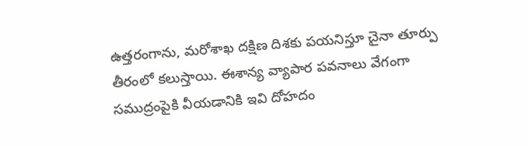ఉత్తరంగాను, మరోశాఖ దక్షిణ దిశకు పయనిస్తూ చైనా తూర్పు తీరంలో కలుస్తాయి. ఈశాన్య వ్యాపార పవనాలు వేగంగా సముద్రంపైకి వీయడానికి ఇవి దోహదం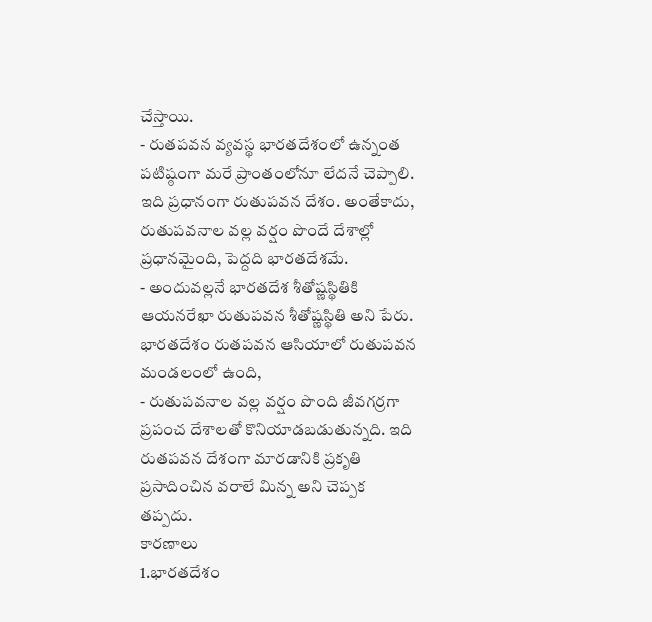చేస్తాయి.
- రుతపవన వ్యవస్థ భారతదేశంలో ఉన్నంత పటిష్ఠంగా మరే ప్రాంతంలోనూ లేదనే చెప్పాలి. ఇది ప్రధానంగా రుతుపవన దేశం. అంతేకాదు, రుతుపవనాల వల్ల వర్షం పొందే దేశాల్లో ప్రధానమైంది, పెద్దది భారతదేశమే.
- అందువల్లనే భారతదేశ శీతోష్ణస్థితికి ఆయనరేఖా రుతుపవన శీతోష్ణస్థితి అని పేరు. భారతదేశం రుతపవన ఆసియాలో రుతుపవన మండలంలో ఉంది,
- రుతుపవనాల వల్ల వర్షం పొంది జీవగర్రగా ప్రపంచ దేశాలతో కొనియాడబడుతున్నది. ఇది రుతపవన దేశంగా మారడానికి ప్రకృతి ప్రసాదించిన వరాలే మిన్న అని చెప్పక తప్పదు.
కారణాలు
1.భారతదేశం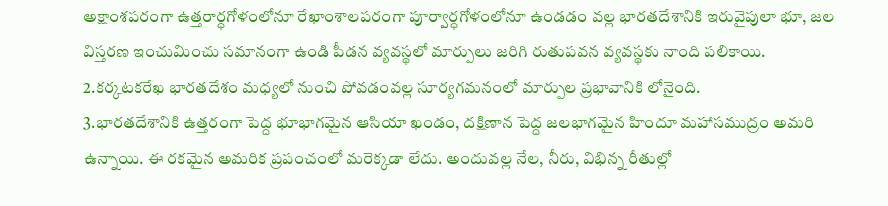అక్షాంశపరంగా ఉత్తరార్ధగోళంలోనూ రేఖాంశాలపరంగా పూర్వార్ధగోళంలోనూ ఉండడం వల్ల భారతదేశానికి ఇరువైపులా భూ, జల విస్తరణ ఇంచుమించు సమానంగా ఉండి పీడన వ్యవస్థలో మార్పులు జరిగి రుతుపవన వ్యవస్థకు నాంది పలికాయి.
2.కర్కటకరేఖ భారతదేశం మధ్యలో నుంచి పోవడంవల్ల సూర్యగమనంలో మార్పుల ప్రభావానికి లోనైంది.
3.భారతదేశానికి ఉత్తరంగా పెద్ద భూభాగమైన ఆసియా ఖండం, దక్షిణాన పెద్ద జలభాగమైన హిందూ మహాసముద్రం అమరి ఉన్నాయి. ఈ రకమైన అమరిక ప్రపంచంలో మరెక్కడా లేదు. అందువల్ల నేల, నీరు, విభిన్న రీతుల్లో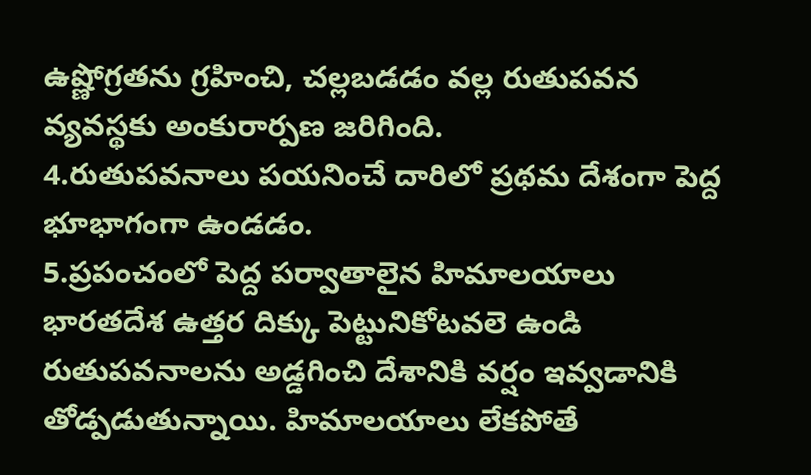ఉష్ణోగ్రతను గ్రహించి, చల్లబడడం వల్ల రుతుపవన వ్యవస్థకు అంకురార్పణ జరిగింది.
4.రుతుపవనాలు పయనించే దారిలో ప్రథమ దేశంగా పెద్ద భూభాగంగా ఉండడం.
5.ప్రపంచంలో పెద్ద పర్వాతాలైన హిమాలయాలు భారతదేశ ఉత్తర దిక్కు పెట్టునికోటవలె ఉండి రుతుపవనాలను అడ్డగించి దేశానికి వర్షం ఇవ్వడానికి తోడ్పడుతున్నాయి. హిమాలయాలు లేకపోతే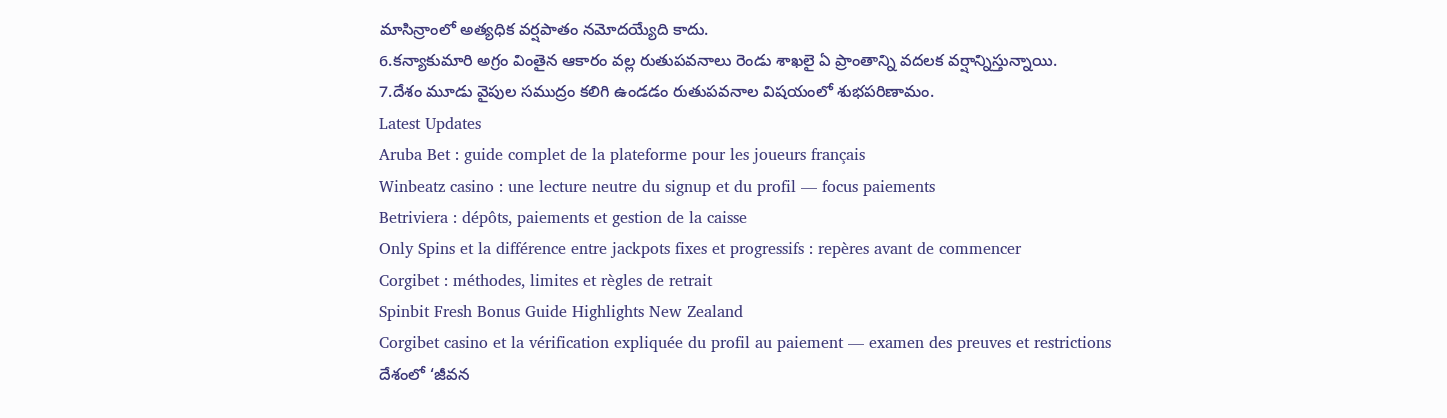మాసిన్రాంలో అత్యధిక వర్షపాతం నమోదయ్యేది కాదు.
6.కన్యాకుమారి అగ్రం వింతైన ఆకారం వల్ల రుతుపవనాలు రెండు శాఖలై ఏ ప్రాంతాన్ని వదలక వర్షాన్నిస్తున్నాయి.
7.దేశం మూడు వైపుల సముద్రం కలిగి ఉండడం రుతుపవనాల విషయంలో శుభపరిణామం.
Latest Updates
Aruba Bet : guide complet de la plateforme pour les joueurs français
Winbeatz casino : une lecture neutre du signup et du profil — focus paiements
Betriviera : dépôts, paiements et gestion de la caisse
Only Spins et la différence entre jackpots fixes et progressifs : repères avant de commencer
Corgibet : méthodes, limites et règles de retrait
Spinbit Fresh Bonus Guide Highlights New Zealand
Corgibet casino et la vérification expliquée du profil au paiement — examen des preuves et restrictions
దేశంలో ‘జీవన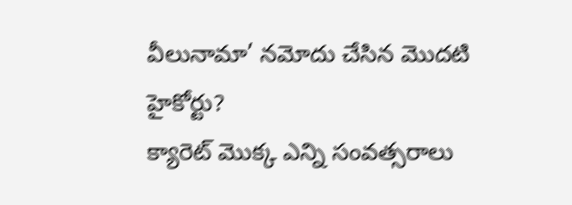వీలునామా’ నమోదు చేసిన మొదటి హైకోర్టు?
క్యారెట్ మొక్క ఎన్ని సంవత్సరాలు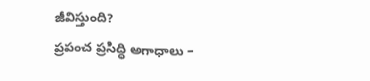జీవిస్తుంది?
ప్రపంచ ప్రసిద్ధి అగాధాలు –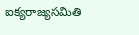ఐక్యరాజ్యసమితి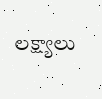లక్ష్యాలు